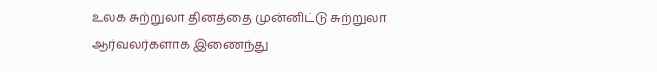உலக சுற்றுலா தினத்தை முன்னிட்டு சுற்றுலா ஆர்வலர்களாக இணைந்து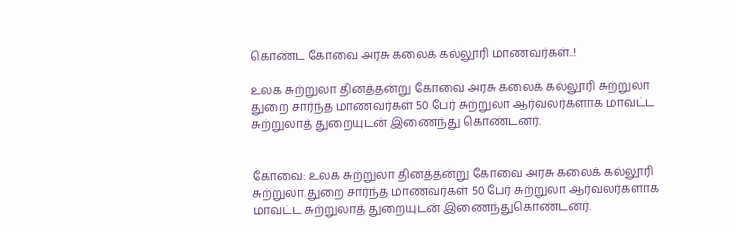கொண்ட கோவை அரசு கலைக் கல்லூரி மாணவர்கள்..!

உலக சுற்றுலா தினத்தன்று கோவை அரசு கலைக் கல்லூரி சுற்றுலா துறை சார்ந்த மாணவர்கள் 50 பேர் சுற்றுலா ஆர்வலர்களாக மாவட்ட சுற்றுலாத் துறையுடன் இணைந்து கொண்டனர்.


கோவை: உலக சுற்றுலா தினத்தன்று கோவை அரசு கலைக் கல்லூரி சுற்றுலா துறை சார்ந்த மாணவர்கள் 50 பேர் சுற்றுலா ஆர்வலர்களாக மாவட்ட சுற்றுலாத் துறையுடன் இணைந்துகொண்டனர்.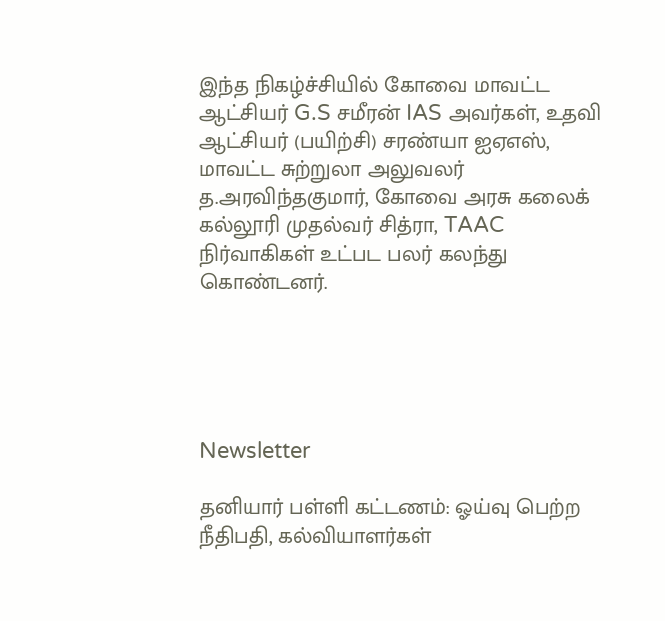இந்த நிகழ்ச்சியில் கோவை மாவட்ட ஆட்சியர் G.S சமீரன் IAS அவர்கள், உதவி ஆட்சியர் (பயிற்சி) சரண்யா ஐஏஎஸ், மாவட்ட சுற்றுலா அலுவலர் த.அரவிந்தகுமார், கோவை அரசு கலைக் கல்லூரி முதல்வர் சித்ரா, TAAC நிர்வாகிகள் உட்பட பலர் கலந்து கொண்டனர்.





Newsletter

தனியார் பள்ளி கட்டணம்: ஓய்வு பெற்ற நீதிபதி, கல்வியாளர்கள்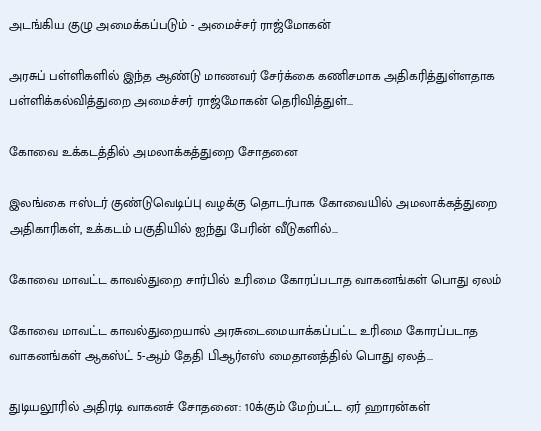அடங்கிய குழு அமைக்கப்படும் - அமைச்சர் ராஜ்மோகன்

அரசுப் பள்ளிகளில் இந்த ஆண்டு மாணவர் சேர்க்கை கணிசமாக அதிகரித்துள்ளதாக பள்ளிக்கல்வித்துறை அமைச்சர் ராஜ்மோகன் தெரிவித்துள்...

கோவை உக்கடத்தில் அமலாக்கத்துறை சோதனை

இலங்கை ஈஸ்டர் குண்டுவெடிப்பு வழக்கு தொடர்பாக கோவையில் அமலாக்கத்துறை அதிகாரிகள், உக்கடம் பகுதியில் ஐந்து பேரின் வீடுகளில்...

கோவை மாவட்ட காவல்துறை சார்பில் உரிமை கோரப்படாத வாகனங்கள் பொது ஏலம்

கோவை மாவட்ட காவல்துறையால் அரசுடைமையாக்கப்பட்ட உரிமை கோரப்படாத வாகனங்கள் ஆகஸ்ட் 5-ஆம் தேதி பிஆர்எஸ் மைதானத்தில் பொது ஏலத்...

துடியலூரில் அதிரடி வாகனச் சோதனை: 10க்கும் மேற்பட்ட ஏர் ஹாரன்கள்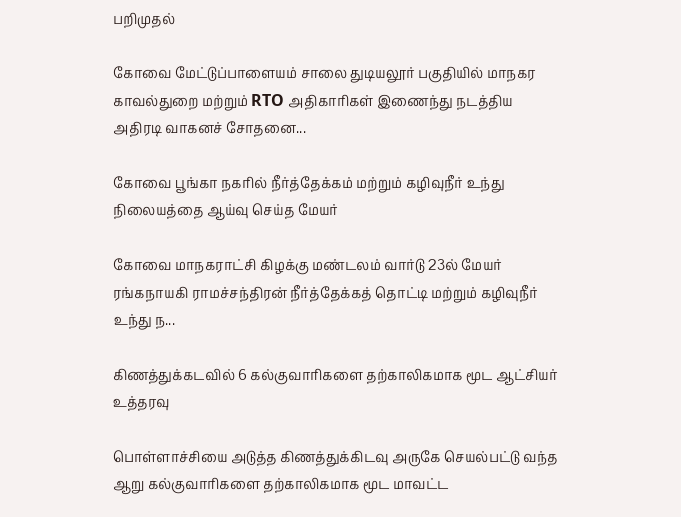பறிமுதல்

கோவை மேட்டுப்பாளையம் சாலை துடியலூர் பகுதியில் மாநகர காவல்துறை மற்றும் RTO அதிகாரிகள் இணைந்து நடத்திய அதிரடி வாகனச் சோதனை...

கோவை பூங்கா நகரில் நீர்த்தேக்கம் மற்றும் கழிவுநீர் உந்து நிலையத்தை ஆய்வு செய்த மேயர்

கோவை மாநகராட்சி கிழக்கு மண்டலம் வார்டு 23ல் மேயர் ரங்கநாயகி ராமச்சந்திரன் நீர்த்தேக்கத் தொட்டி மற்றும் கழிவுநீர் உந்து ந...

கிணத்துக்கடவில் 6 கல்குவாரிகளை தற்காலிகமாக மூட ஆட்சியர் உத்தரவு

பொள்ளாச்சியை அடுத்த கிணத்துக்கிடவு அருகே செயல்பட்டு வந்த ஆறு கல்குவாரிகளை தற்காலிகமாக மூட மாவட்ட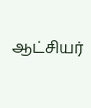ஆட்சியர்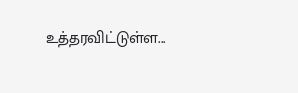உத்தரவிட்டுள்ள...